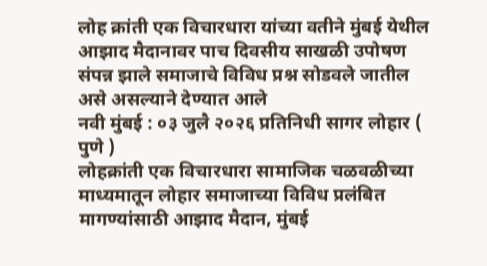लोह क्रांती एक विचारधारा यांच्या वतीने मुंबई येथील आझाद मैदानावर पाच दिवसीय साखळी उपोषण संपन्न झाले समाजाचे विविध प्रश्न सोडवले जातील असे असल्याने देण्यात आले
नवी मुंबई : ०३ जुलै २०२६ प्रतिनिधी सागर लोहार ( पुणे )
लोहक्रांती एक विचारधारा सामाजिक चळवळीच्या माध्यमातून लोहार समाजाच्या विविध प्रलंबित मागण्यांसाठी आझाद मैदान, मुंबई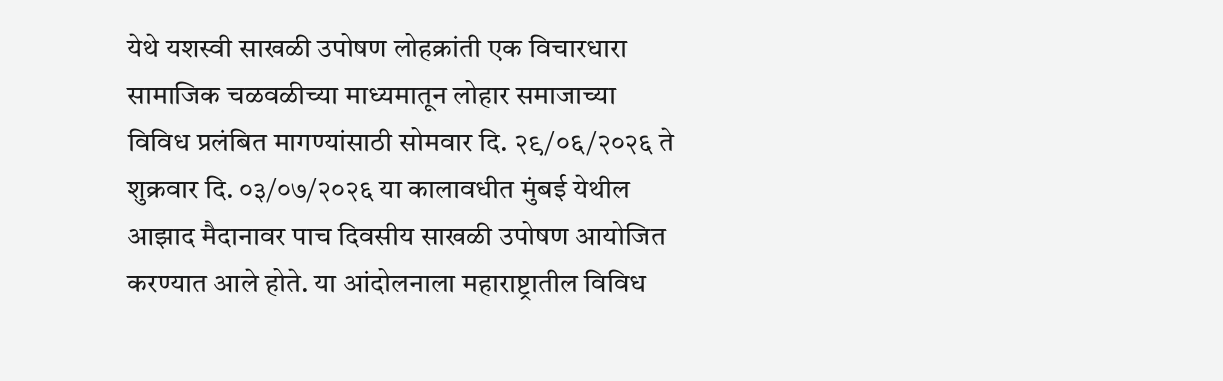येथे यशस्वी साखळी उपोषण लोहक्रांती एक विचारधारा सामाजिक चळवळीच्या माध्यमातून लोहार समाजाच्या विविध प्रलंबित मागण्यांसाठी सोमवार दि. २९/०६/२०२६ ते शुक्रवार दि. ०३/०७/२०२६ या कालावधीत मुंबई येथील आझाद मैदानावर पाच दिवसीय साखळी उपोषण आयोजित करण्यात आले होते. या आंदोलनाला महाराष्ट्रातील विविध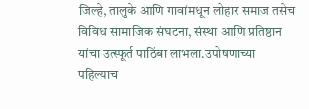जिल्हे, तालुके आणि गावांमधून लोहार समाज तसेच विविध सामाजिक संघटना, संस्था आणि प्रतिष्ठान यांचा उत्स्फूर्त पाठिंबा लाभला.उपोषणाच्या पहिल्याच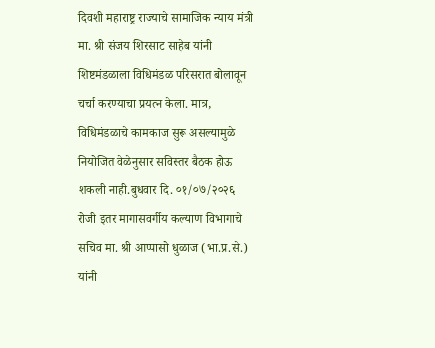दिवशी महाराष्ट्र राज्याचे सामाजिक न्याय मंत्री मा. श्री संजय शिरसाट साहेब यांनी शिष्टमंडळाला विधिमंडळ परिसरात बोलावून चर्चा करण्याचा प्रयत्न केला. मात्र, विधिमंडळाचे कामकाज सुरू असल्यामुळे नियोजित वेळेनुसार सविस्तर बैठक होऊ शकली नाही.बुधवार दि. ०१/०७/२०२६ रोजी इतर मागासवर्गीय कल्याण विभागाचे सचिव मा. श्री आप्पासो धुळाज (भा.प्र.से.) यांनी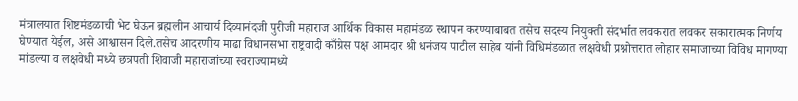मंत्रालयात शिष्टमंडळाची भेट घेऊन ब्रह्मलीन आचार्य दिव्यानंदजी पुरीजी महाराज आर्थिक विकास महामंडळ स्थापन करण्याबाबत तसेच सदस्य नियुक्ती संदर्भात लवकरात लवकर सकारात्मक निर्णय घेण्यात येईल, असे आश्वासन दिले.तसेच आदरणीय माढा विधानसभा राष्ट्रवादी काँग्रेस पक्ष आमदार श्री धनंजय पाटील साहेब यांनी विधिमंडळात लक्षवेधी प्रश्नोत्तरात लोहार समाजाच्या विविध मागण्या मांडल्या व लक्षवेधी मध्ये छत्रपती शिवाजी महाराजांच्या स्वराज्यामध्ये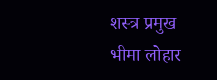शस्त्र प्रमुख भीमा लोहार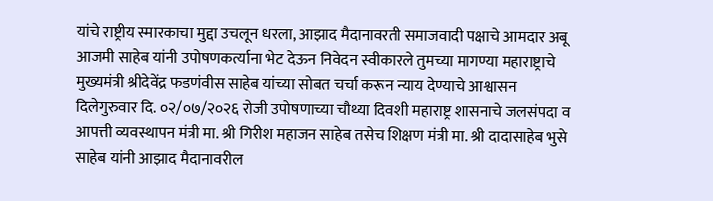यांचे राष्ट्रीय स्मारकाचा मुद्दा उचलून धरला, आझाद मैदानावरती समाजवादी पक्षाचे आमदार अबू आजमी साहेब यांनी उपोषणकर्त्याना भेट देऊन निवेदन स्वीकारले तुमच्या मागण्या महाराष्ट्राचे मुख्यमंत्री श्रीदेवेंद्र फडणंवीस साहेब यांच्या सोबत चर्चा करून न्याय देण्याचे आश्वासन दिलेगुरुवार दि. ०२/०७/२०२६ रोजी उपोषणाच्या चौथ्या दिवशी महाराष्ट्र शासनाचे जलसंपदा व आपत्ती व्यवस्थापन मंत्री मा. श्री गिरीश महाजन साहेब तसेच शिक्षण मंत्री मा. श्री दादासाहेब भुसे साहेब यांनी आझाद मैदानावरील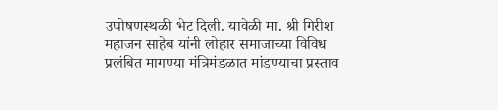उपोषणस्थळी भेट दिली. यावेळी मा. श्री गिरीश महाजन साहेब यांनी लोहार समाजाच्या विविध प्रलंबित मागण्या मंत्रिमंडळात मांडण्याचा प्रस्ताव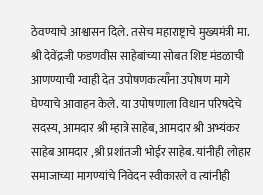ठेवण्याचे आश्वासन दिले. तसेच महाराष्ट्राचे मुख्यमंत्री मा. श्री देवेंद्रजी फडणवीस साहेबांच्या सोबत शिष्ट मंडळाची आणण्याची ग्वाही देत उपोषणकत्याऀना उपोषण मागे घेण्याचे आवाहन केले. या उपोषणाला विधान परिषदेचे सदस्य, आमदार श्री म्हात्रे साहेब, आमदार श्री अभ्यंकर साहेब आमदार ,श्री प्रशांतजी भोईर साहेब. यांनीही लोहार समाजाच्या मागण्यांचे निवेदन स्वीकारले व त्यांनीही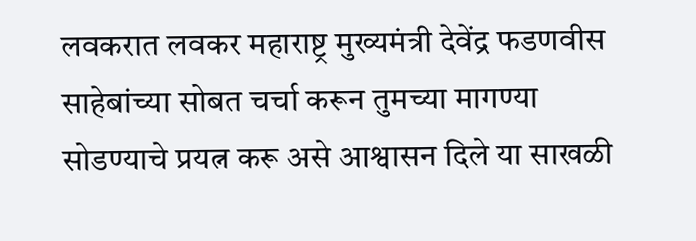लवकरात लवकर महाराष्ट्र मुख्यमंत्री देवेंद्र फडणवीस साहेबांच्या सोबत चर्चा करून तुमच्या मागण्या सोडण्याचे प्रयत्न करू असे आश्वासन दिले या साखळी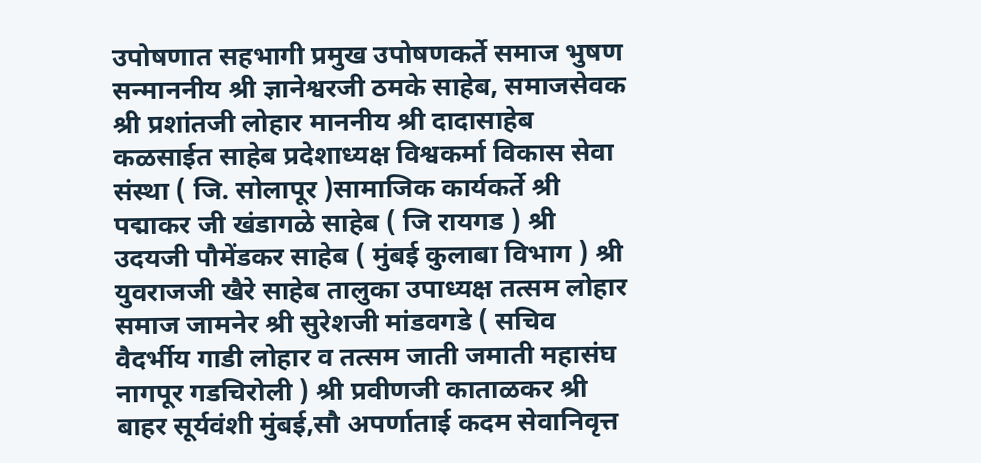उपोषणात सहभागी प्रमुख उपोषणकर्ते समाज भुषण सन्माननीय श्री ज्ञानेश्वरजी ठमके साहेब, समाजसेवक श्री प्रशांतजी लोहार माननीय श्री दादासाहेब कळसाईत साहेब प्रदेशाध्यक्ष विश्वकर्मा विकास सेवा संस्था ( जि. सोलापूर )सामाजिक कार्यकर्ते श्री पद्माकर जी खंडागळे साहेब ( जि रायगड ) श्री उदयजी पौमेंडकर साहेब ( मुंबई कुलाबा विभाग ) श्री युवराजजी खैरे साहेब तालुका उपाध्यक्ष तत्सम लोहार समाज जामनेर श्री सुरेशजी मांडवगडे ( सचिव वैदर्भीय गाडी लोहार व तत्सम जाती जमाती महासंघ नागपूर गडचिरोली ) श्री प्रवीणजी काताळकर श्री बाहर सूर्यवंशी मुंबई,सौ अपर्णाताई कदम सेवानिवृत्त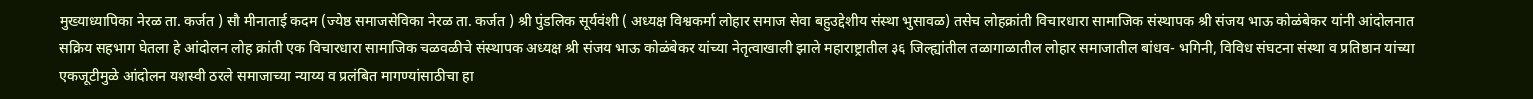मुख्याध्यापिका नेरळ ता. कर्जत ) सौ मीनाताई कदम (ज्येष्ठ समाजसेविका नेरळ ता. कर्जत ) श्री पुंडलिक सूर्यवंशी ( अध्यक्ष विश्वकर्मा लोहार समाज सेवा बहुउद्देशीय संस्था भुसावळ) तसेच लोहक्रांती विचारधारा सामाजिक संस्थापक श्री संजय भाऊ कोळंबेकर यांनी आंदोलनात सक्रिय सहभाग घेतला हे आंदोलन लोह क्रांती एक विचारधारा सामाजिक चळवळीचे संस्थापक अध्यक्ष श्री संजय भाऊ कोळंबेकर यांच्या नेतृत्वाखाली झाले महाराष्ट्रातील ३६ जिल्ह्यांतील तळागाळातील लोहार समाजातील बांधव- भगिनी, विविध संघटना संस्था व प्रतिष्ठान यांच्या एकजूटीमुळे आंदोलन यशस्वी ठरले समाजाच्या न्याय्य व प्रलंबित मागण्यांसाठीचा हा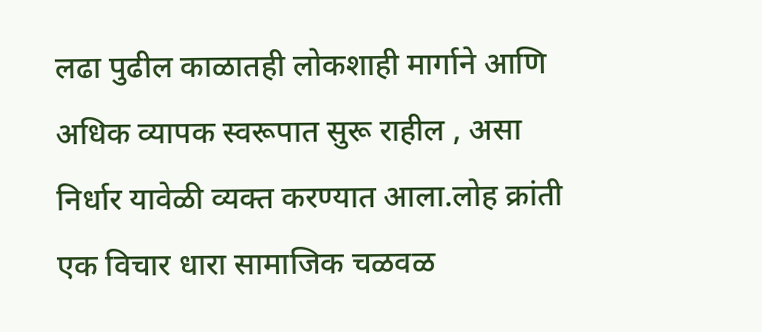लढा पुढील काळातही लोकशाही मार्गाने आणि अधिक व्यापक स्वरूपात सुरू राहील , असा निर्धार यावेळी व्यक्त करण्यात आला.लोह क्रांती एक विचार धारा सामाजिक चळवळ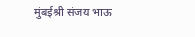मुंबईश्री संजय भाऊ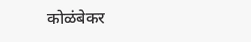कोळंबेकर